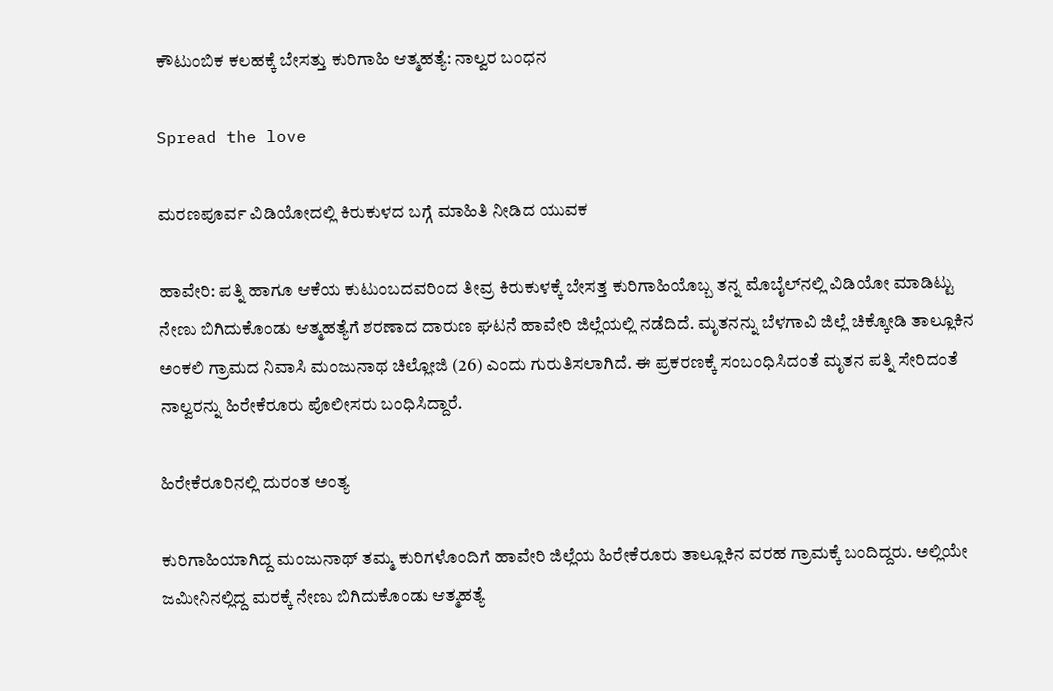ಕೌಟುಂಬಿಕ ಕಲಹಕ್ಕೆ ಬೇಸತ್ತು ಕುರಿಗಾಹಿ ಆತ್ಮಹತ್ಯೆ: ನಾಲ್ವರ ಬಂಧನ

Spread the love

ಮರಣಪೂರ್ವ ವಿಡಿಯೋದಲ್ಲಿ ಕಿರುಕುಳದ ಬಗ್ಗೆ ಮಾಹಿತಿ ನೀಡಿದ ಯುವಕ

ಹಾವೇರಿ: ಪತ್ನಿ ಹಾಗೂ ಆಕೆಯ ಕುಟುಂಬದವರಿಂದ ತೀವ್ರ ಕಿರುಕುಳಕ್ಕೆ ಬೇಸತ್ತ ಕುರಿಗಾಹಿಯೊಬ್ಬ ತನ್ನ ಮೊಬೈಲ್‌ನಲ್ಲಿ ವಿಡಿಯೋ ಮಾಡಿಟ್ಟು ನೇಣು ಬಿಗಿದುಕೊಂಡು ಆತ್ಮಹತ್ಯೆಗೆ ಶರಣಾದ ದಾರುಣ ಘಟನೆ ಹಾವೇರಿ ಜಿಲ್ಲೆಯಲ್ಲಿ ನಡೆದಿದೆ. ಮೃತನನ್ನು ಬೆಳಗಾವಿ ಜಿಲ್ಲೆ ಚಿಕ್ಕೋಡಿ ತಾಲ್ಲೂಕಿನ ಅಂಕಲಿ ಗ್ರಾಮದ ನಿವಾಸಿ ಮಂಜುನಾಥ ಚಿಲ್ಲೋಜಿ (26) ಎಂದು ಗುರುತಿಸಲಾಗಿದೆ. ಈ ಪ್ರಕರಣಕ್ಕೆ ಸಂಬಂಧಿಸಿದಂತೆ ಮೃತನ ಪತ್ನಿ ಸೇರಿದಂತೆ ನಾಲ್ವರನ್ನು ಹಿರೇಕೆರೂರು ಪೊಲೀಸರು ಬಂಧಿಸಿದ್ದಾರೆ.

ಹಿರೇಕೆರೂರಿನಲ್ಲಿ ದುರಂತ ಅಂತ್ಯ

ಕುರಿಗಾಹಿಯಾಗಿದ್ದ ಮಂಜುನಾಥ್ ತಮ್ಮ ಕುರಿಗಳೊಂದಿಗೆ ಹಾವೇರಿ ಜಿಲ್ಲೆಯ ಹಿರೇಕೆರೂರು ತಾಲ್ಲೂಕಿನ ವರಹ ಗ್ರಾಮಕ್ಕೆ ಬಂದಿದ್ದರು. ಅಲ್ಲಿಯೇ ಜಮೀನಿನಲ್ಲಿದ್ದ ಮರಕ್ಕೆ ನೇಣು ಬಿಗಿದುಕೊಂಡು ಆತ್ಮಹತ್ಯೆ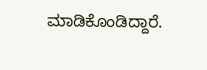ಮಾಡಿಕೊಂಡಿದ್ದಾರೆ.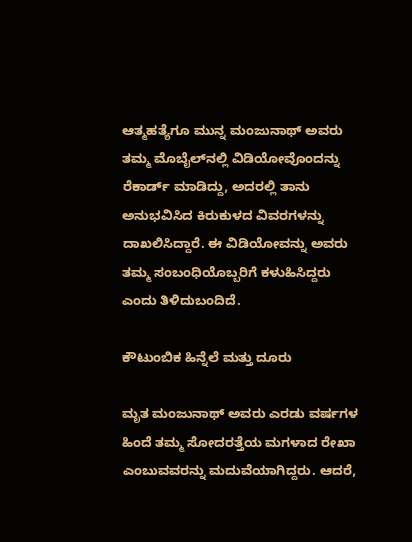ಆತ್ಮಹತ್ಯೆಗೂ ಮುನ್ನ ಮಂಜುನಾಥ್ ಅವರು ತಮ್ಮ ಮೊಬೈಲ್‌ನಲ್ಲಿ ವಿಡಿಯೋವೊಂದನ್ನು ರೆಕಾರ್ಡ್ ಮಾಡಿದ್ದು, ಅದರಲ್ಲಿ ತಾನು ಅನುಭವಿಸಿದ ಕಿರುಕುಳದ ವಿವರಗಳನ್ನು ದಾಖಲಿಸಿದ್ದಾರೆ. ಈ ವಿಡಿಯೋವನ್ನು ಅವರು ತಮ್ಮ ಸಂಬಂಧಿಯೊಬ್ಬರಿಗೆ ಕಳುಹಿಸಿದ್ದರು ಎಂದು ತಿಳಿದುಬಂದಿದೆ.

ಕೌಟುಂಬಿಕ ಹಿನ್ನೆಲೆ ಮತ್ತು ದೂರು

ಮೃತ ಮಂಜುನಾಥ್ ಅವರು ಎರಡು ವರ್ಷಗಳ ಹಿಂದೆ ತಮ್ಮ ಸೋದರತ್ತೆಯ ಮಗಳಾದ ರೇಖಾ ಎಂಬುವವರನ್ನು ಮದುವೆಯಾಗಿದ್ದರು. ಆದರೆ,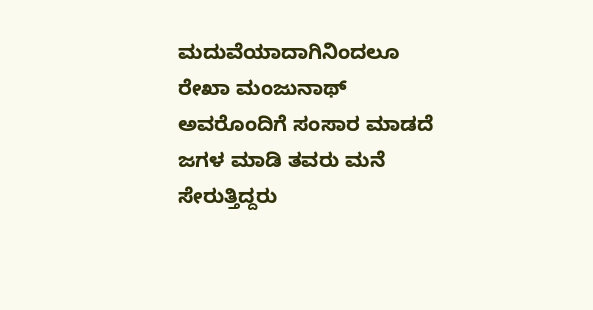ಮದುವೆಯಾದಾಗಿನಿಂದಲೂ ರೇಖಾ ಮಂಜುನಾಥ್ ಅವರೊಂದಿಗೆ ಸಂಸಾರ ಮಾಡದೆ ಜಗಳ ಮಾಡಿ ತವರು ಮನೆ ಸೇರುತ್ತಿದ್ದರು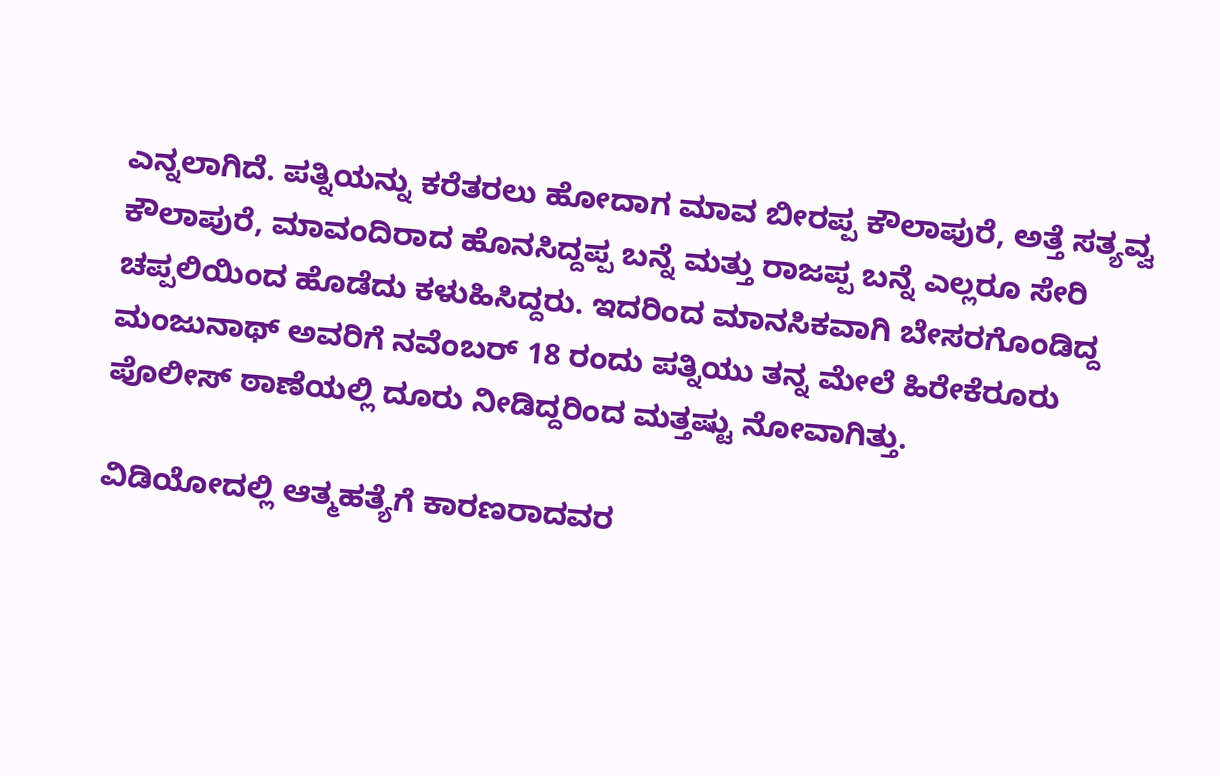ಎನ್ನಲಾಗಿದೆ. ಪತ್ನಿಯನ್ನು ಕರೆತರಲು ಹೋದಾಗ ಮಾವ ಬೀರಪ್ಪ ಕೌಲಾಪುರೆ, ಅತ್ತೆ ಸತ್ಯವ್ವ ಕೌಲಾಪುರೆ, ಮಾವಂದಿರಾದ ಹೊನಸಿದ್ದಪ್ಪ ಬನ್ನೆ ಮತ್ತು ರಾಜಪ್ಪ ಬನ್ನೆ ಎಲ್ಲರೂ ಸೇರಿ ಚಪ್ಪಲಿಯಿಂದ ಹೊಡೆದು ಕಳುಹಿಸಿದ್ದರು. ಇದರಿಂದ ಮಾನಸಿಕವಾಗಿ ಬೇಸರಗೊಂಡಿದ್ದ ಮಂಜುನಾಥ್ ಅವರಿಗೆ ನವೆಂಬರ್ 18 ರಂದು ಪತ್ನಿಯು ತನ್ನ ಮೇಲೆ ಹಿರೇಕೆರೂರು ಪೊಲೀಸ್ ಠಾಣೆಯಲ್ಲಿ ದೂರು ನೀಡಿದ್ದರಿಂದ ಮತ್ತಷ್ಟು ನೋವಾಗಿತ್ತು.

ವಿಡಿಯೋದಲ್ಲಿ ಆತ್ಮಹತ್ಯೆಗೆ ಕಾರಣರಾದವರ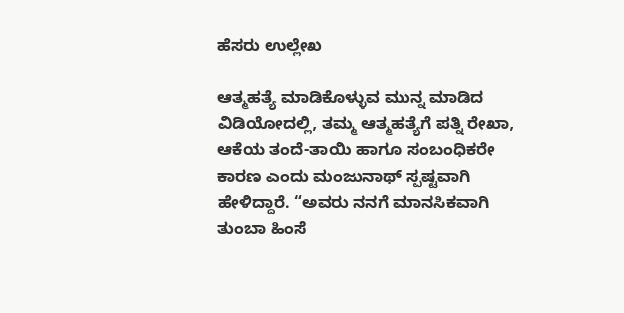ಹೆಸರು ಉಲ್ಲೇಖ

ಆತ್ಮಹತ್ಯೆ ಮಾಡಿಕೊಳ್ಳುವ ಮುನ್ನ ಮಾಡಿದ ವಿಡಿಯೋದಲ್ಲಿ, ತಮ್ಮ ಆತ್ಮಹತ್ಯೆಗೆ ಪತ್ನಿ ರೇಖಾ, ಆಕೆಯ ತಂದೆ-ತಾಯಿ ಹಾಗೂ ಸಂಬಂಧಿಕರೇ ಕಾರಣ ಎಂದು ಮಂಜುನಾಥ್ ಸ್ಪಷ್ಟವಾಗಿ ಹೇಳಿದ್ದಾರೆ. “ಅವರು ನನಗೆ ಮಾನಸಿಕವಾಗಿ ತುಂಬಾ ಹಿಂಸೆ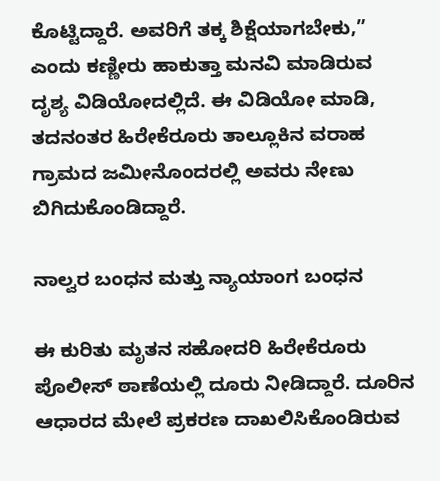ಕೊಟ್ಟಿದ್ದಾರೆ. ಅವರಿಗೆ ತಕ್ಕ ಶಿಕ್ಷೆಯಾಗಬೇಕು,” ಎಂದು ಕಣ್ಣೀರು ಹಾಕುತ್ತಾ ಮನವಿ ಮಾಡಿರುವ ದೃಶ್ಯ ವಿಡಿಯೋದಲ್ಲಿದೆ. ಈ ವಿಡಿಯೋ ಮಾಡಿ, ತದನಂತರ ಹಿರೇಕೆರೂರು ತಾಲ್ಲೂಕಿನ ವರಾಹ ಗ್ರಾಮದ ಜಮೀನೊಂದರಲ್ಲಿ ಅವರು ನೇಣು ಬಿಗಿದುಕೊಂಡಿದ್ದಾರೆ.

ನಾಲ್ವರ ಬಂಧನ ಮತ್ತು ನ್ಯಾಯಾಂಗ ಬಂಧನ

ಈ ಕುರಿತು ಮೃತನ ಸಹೋದರಿ ಹಿರೇಕೆರೂರು ಪೊಲೀಸ್ ಠಾಣೆಯಲ್ಲಿ ದೂರು ನೀಡಿದ್ದಾರೆ. ದೂರಿನ ಆಧಾರದ ಮೇಲೆ ಪ್ರಕರಣ ದಾಖಲಿಸಿಕೊಂಡಿರುವ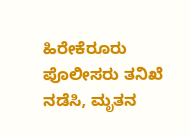ಹಿರೇಕೆರೂರು ಪೊಲೀಸರು ತನಿಖೆ ನಡೆಸಿ, ಮೃತನ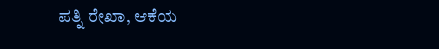ಪತ್ನಿ ರೇಖಾ, ಆಕೆಯ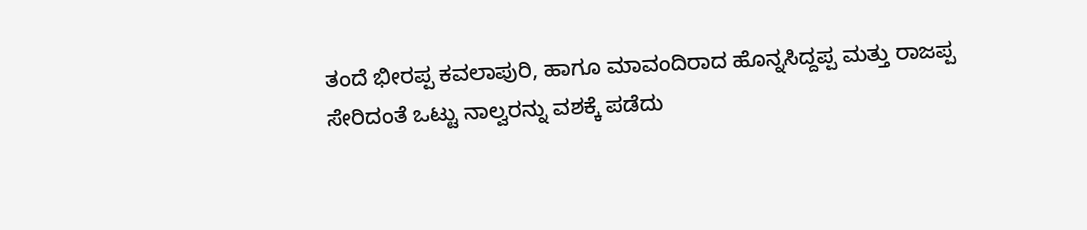ತಂದೆ ಭೀರಪ್ಪ ಕವಲಾಪುರಿ, ಹಾಗೂ ಮಾವಂದಿರಾದ ಹೊನ್ನಸಿದ್ದಪ್ಪ ಮತ್ತು ರಾಜಪ್ಪ ಸೇರಿದಂತೆ ಒಟ್ಟು ನಾಲ್ವರನ್ನು ವಶಕ್ಕೆ ಪಡೆದು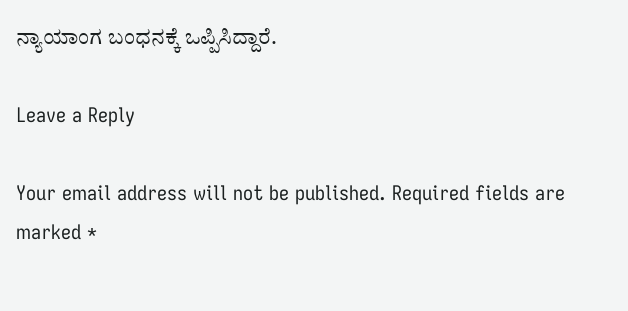ನ್ಯಾಯಾಂಗ ಬಂಧನಕ್ಕೆ ಒಪ್ಪಿಸಿದ್ದಾರೆ.

Leave a Reply

Your email address will not be published. Required fields are marked *